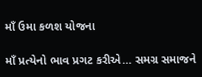માઁ ઉમા કળશ યોજના

માઁ પ્રત્યેનો ભાવ પ્રગટ કરીએ… સમગ્ર સમાજને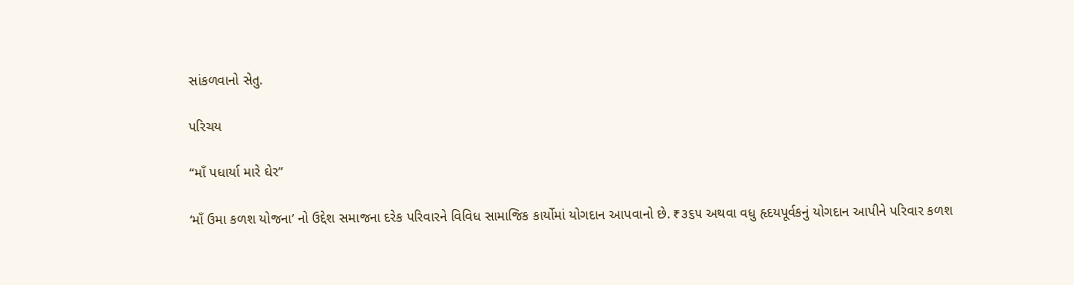સાંકળવાનો સેતુ.

પરિચય

“માઁ પધાર્યા મારે ઘેર”

‘માઁ ઉમા કળશ યોજના’ નો ઉદ્દેશ સમાજના દરેક પરિવારને વિવિધ સામાજિક કાર્યોમાં યોગદાન આપવાનો છે. ₹૩૬૫ અથવા વધુ હૃદયપૂર્વકનું યોગદાન આપીને પરિવાર કળશ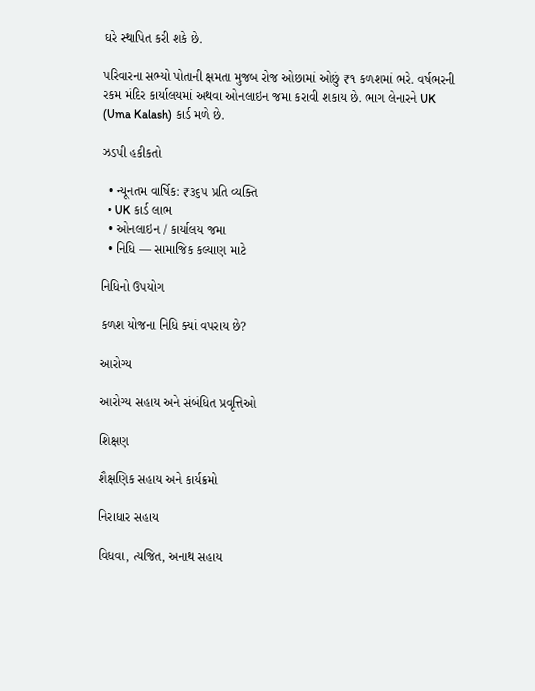ઘરે સ્થાપિત કરી શકે છે.

પરિવારના સભ્યો પોતાની ક્ષમતા મુજબ રોજ ઓછામાં ઓછું ₹૧ કળશમાં ભરે. વર્ષભરની રકમ મંદિર કાર્યાલયમાં અથવા ઓનલાઇન જમા કરાવી શકાય છે. ભાગ લેનારને UK (Uma Kalash) કાર્ડ મળે છે.

ઝડપી હકીકતો

  • ન્યૂનતમ વાર્ષિક: ₹૩૬૫ પ્રતિ વ્યક્તિ
  • UK કાર્ડ લાભ
  • ઓનલાઇન / કાર્યાલય જમા
  • નિધિ — સામાજિક કલ્યાણ માટે

નિધિનો ઉપયોગ

કળશ યોજના નિધિ ક્યાં વપરાય છે?

આરોગ્ય

આરોગ્ય સહાય અને સંબંધિત પ્રવૃત્તિઓ

શિક્ષણ

શૈક્ષણિક સહાય અને કાર્યક્રમો

નિરાધાર સહાય

વિધવા, ત્યજિત, અનાથ સહાય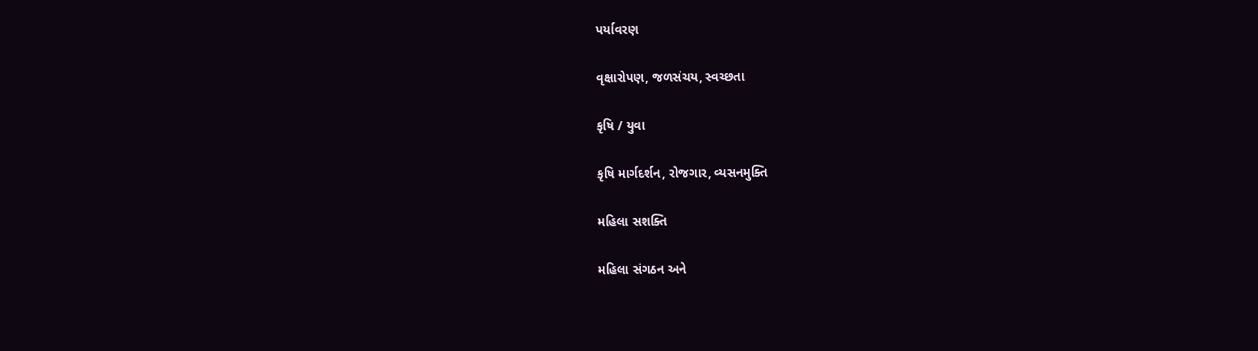પર્યાવરણ

વૃક્ષારોપણ, જળસંચય, સ્વચ્છતા

કૃષિ / યુવા

કૃષિ માર્ગદર્શન, રોજગાર, વ્યસનમુક્તિ

મહિલા સશક્તિ

મહિલા સંગઠન અને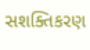સશક્તિકરણ